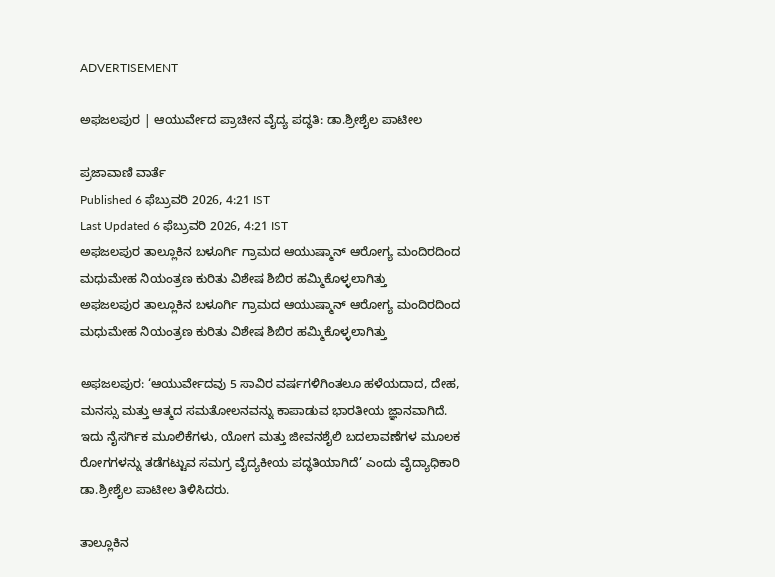ADVERTISEMENT

ಅಫಜಲಪುರ | ಆಯುರ್ವೇದ ಪ್ರಾಚೀನ ವೈದ್ಯ ಪದ್ಧತಿ: ಡಾ.ಶ್ರೀಶೈಲ ಪಾಟೀಲ

ಪ್ರಜಾವಾಣಿ ವಾರ್ತೆ
Published 6 ಫೆಬ್ರುವರಿ 2026, 4:21 IST
Last Updated 6 ಫೆಬ್ರುವರಿ 2026, 4:21 IST
ಅಫಜಲಪುರ ತಾಲ್ಲೂಕಿನ ಬಳೂರ್ಗಿ ಗ್ರಾಮದ ಆಯುಷ್ಮಾನ್ ಆರೋಗ್ಯ ಮಂದಿರದಿಂದ ಮಧುಮೇಹ ನಿಯಂತ್ರಣ ಕುರಿತು ವಿಶೇಷ ಶಿಬಿರ ಹಮ್ಮಿಕೊಳ್ಳಲಾಗಿತ್ತು
ಅಫಜಲಪುರ ತಾಲ್ಲೂಕಿನ ಬಳೂರ್ಗಿ ಗ್ರಾಮದ ಆಯುಷ್ಮಾನ್ ಆರೋಗ್ಯ ಮಂದಿರದಿಂದ ಮಧುಮೇಹ ನಿಯಂತ್ರಣ ಕುರಿತು ವಿಶೇಷ ಶಿಬಿರ ಹಮ್ಮಿಕೊಳ್ಳಲಾಗಿತ್ತು

ಅಫಜಲಪುರ: ‘ಆಯುರ್ವೇದವು 5 ಸಾವಿರ ವರ್ಷಗಳಿಗಿಂತಲೂ ಹಳೆಯದಾದ, ದೇಹ, ಮನಸ್ಸು ಮತ್ತು ಆತ್ಮದ ಸಮತೋಲನವನ್ನು ಕಾಪಾಡುವ ಭಾರತೀಯ ಜ್ಞಾನವಾಗಿದೆ. ಇದು ನೈಸರ್ಗಿಕ ಮೂಲಿಕೆಗಳು, ಯೋಗ ಮತ್ತು ಜೀವನಶೈಲಿ ಬದಲಾವಣೆಗಳ ಮೂಲಕ ರೋಗಗಳನ್ನು ತಡೆಗಟ್ಟುವ ಸಮಗ್ರ ವೈದ್ಯಕೀಯ ಪದ್ಧತಿಯಾಗಿದೆ’ ಎಂದು ವೈದ್ಯಾಧಿಕಾರಿ ಡಾ.ಶ್ರೀಶೈಲ ಪಾಟೀಲ ತಿಳಿಸಿದರು.

ತಾಲ್ಲೂಕಿನ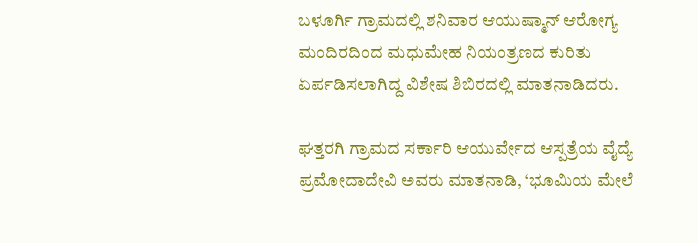ಬಳೂರ್ಗಿ ಗ್ರಾಮದಲ್ಲಿ ಶನಿವಾರ ಆಯುಷ್ಮಾನ್ ಆರೋಗ್ಯ ಮಂದಿರದಿಂದ ಮಧುಮೇಹ ನಿಯಂತ್ರಣದ ಕುರಿತು ಏರ್ಪಡಿಸಲಾಗಿದ್ದ ವಿಶೇಷ ಶಿಬಿರದಲ್ಲಿ ಮಾತನಾಡಿದರು.

ಘತ್ತರಗಿ ಗ್ರಾಮದ ಸರ್ಕಾರಿ ಆಯುರ್ವೇದ ಆಸ್ಪತ್ರೆಯ ವೈದ್ಯೆ ಪ್ರಮೋದಾದೇವಿ ಅವರು ಮಾತನಾಡಿ, ‘ಭೂಮಿಯ ಮೇಲೆ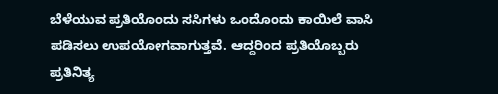ಬೆಳೆಯುವ ಪ್ರತಿಯೊಂದು ಸಸಿಗಳು ಒಂದೊಂದು ಕಾಯಿಲೆ ವಾಸಿ ಪಡಿಸಲು ಉಪಯೋಗವಾಗುತ್ತವೆ. ಆದ್ದರಿಂದ ಪ್ರತಿಯೊಬ್ಬರು ಪ್ರತಿನಿತ್ಯ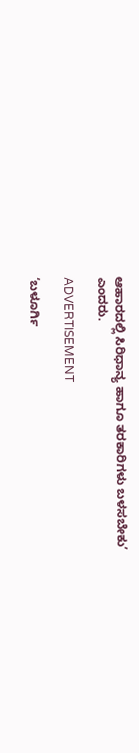ಆಹಾರದಲ್ಲಿ ಸಿರಿಧಾನ್ಯ ಹಾಗೂ ತರಕಾರಿಗಳು ಬಳಸಬೇಕು’ ಎಂದರು.

ADVERTISEMENT

‘ಬಳೂರ್ಗಿ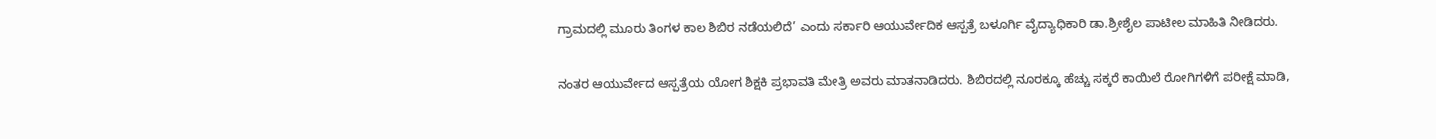ಗ್ರಾಮದಲ್ಲಿ ಮೂರು ತಿಂಗಳ ಕಾಲ ಶಿಬಿರ ನಡೆಯಲಿದೆ’ ಎಂದು ಸರ್ಕಾರಿ ಆಯುರ್ವೇದಿಕ ಆಸ್ಪತ್ರೆ ಬಳೂರ್ಗಿ ವೈದ್ಯಾಧಿಕಾರಿ ಡಾ.ಶ್ರೀಶೈಲ ಪಾಟೀಲ ಮಾಹಿತಿ ನೀಡಿದರು.

ನಂತರ ಆಯುರ್ವೇದ ಆಸ್ಪತ್ರೆಯ ಯೋಗ ಶಿಕ್ಷಕಿ ಪ್ರಭಾವತಿ ಮೇತ್ರಿ ಅವರು ಮಾತನಾಡಿದರು. ಶಿಬಿರದಲ್ಲಿ ನೂರಕ್ಕೂ ಹೆಚ್ಚು ಸಕ್ಕರೆ ಕಾಯಿಲೆ ರೋಗಿಗಳಿಗೆ ಪರೀಕ್ಷೆ ಮಾಡಿ,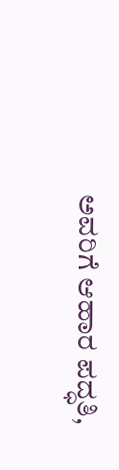ಅವರಿಗೆ ಆಹಾರ ಪದ್ಧತಿ,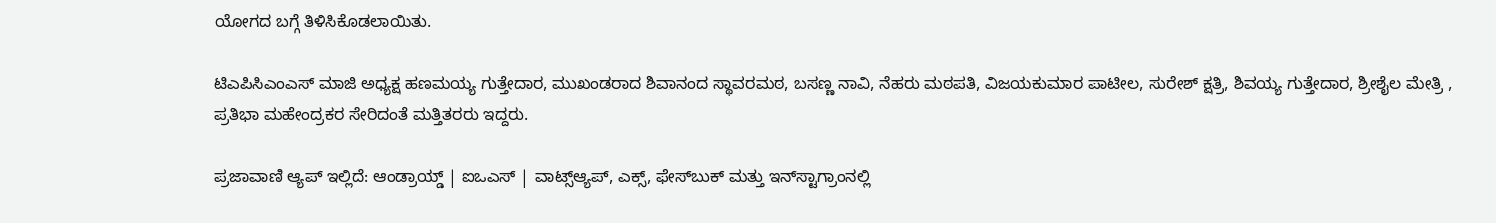ಯೋಗದ ಬಗ್ಗೆ ತಿಳಿಸಿಕೊಡಲಾಯಿತು.

ಟಿಎಪಿಸಿಎಂಎಸ್ ಮಾಜಿ ಅಧ್ಯಕ್ಷ ಹಣಮಯ್ಯ ಗುತ್ತೇದಾರ, ಮುಖಂಡರಾದ ಶಿವಾನಂದ ಸ್ಥಾವರಮಠ, ಬಸಣ್ಣ ನಾವಿ, ನೆಹರು ಮಠಪತಿ, ವಿಜಯಕುಮಾರ ಪಾಟೀಲ, ಸುರೇಶ್ ಕ್ಷತ್ರಿ, ಶಿವಯ್ಯ ಗುತ್ತೇದಾರ, ಶ್ರೀಶೈಲ ಮೇತ್ರಿ , ಪ್ರತಿಭಾ ಮಹೇಂದ್ರಕರ ಸೇರಿದಂತೆ ಮತ್ತಿತರರು ಇದ್ದರು.

ಪ್ರಜಾವಾಣಿ ಆ್ಯಪ್ ಇಲ್ಲಿದೆ: ಆಂಡ್ರಾಯ್ಡ್ | ಐಒಎಸ್ | ವಾಟ್ಸ್ಆ್ಯಪ್, ಎಕ್ಸ್, ಫೇಸ್‌ಬುಕ್ ಮತ್ತು ಇನ್‌ಸ್ಟಾಗ್ರಾಂನಲ್ಲಿ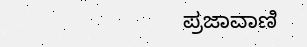ಪ್ರಜಾವಾಣಿ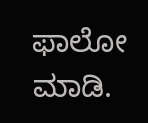ಫಾಲೋ ಮಾಡಿ.